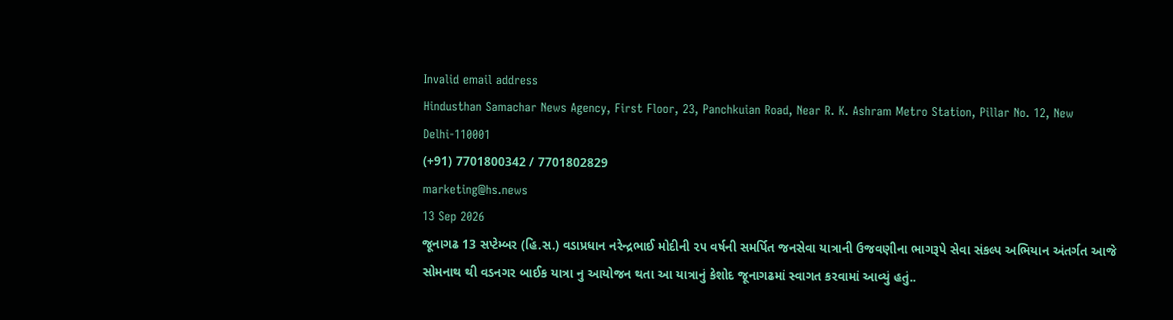Invalid email address
Hindusthan Samachar News Agency, First Floor, 23, Panchkuian Road, Near R. K. Ashram Metro Station, Pillar No. 12, New Delhi-110001
(+91) 7701800342 / 7701802829
marketing@hs.news
13 Sep 2026
જૂનાગઢ 13 સપ્ટેમ્બર (હિ.સ.) વડાપ્રધાન નરેન્દ્રભાઈ મોદીની ૨૫ વર્ષની સમર્પિત જનસેવા યાત્રાની ઉજવણીના ભાગરૂપે સેવા સંકલ્પ અભિયાન અંતર્ગત આજે સોમનાથ થી વડનગર બાઈક યાત્રા નુ આયોજન થતા આ યાત્રાનું કેશોદ જૂનાગઢમાં સ્વાગત કરવામાં આવ્યું હતું..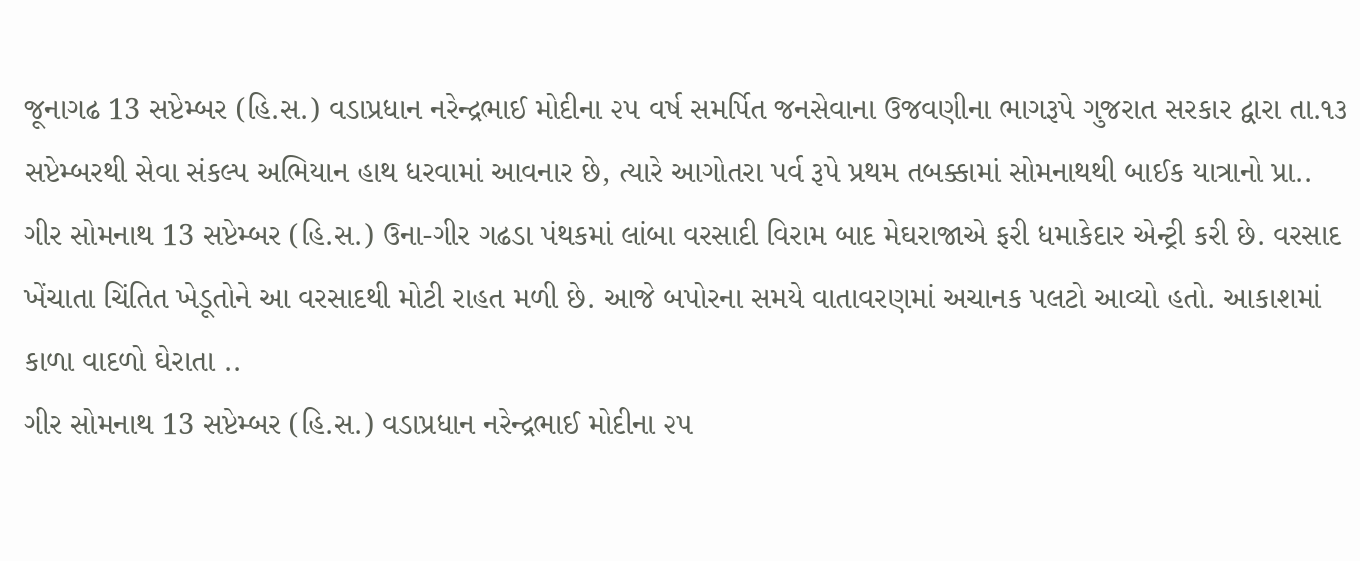જૂનાગઢ 13 સપ્ટેમ્બર (હિ.સ.) વડાપ્રધાન નરેન્દ્રભાઈ મોદીના ૨૫ વર્ષ સમર્પિત જનસેવાના ઉજવણીના ભાગરૂપે ગુજરાત સરકાર દ્વારા તા.૧૩ સપ્ટેમ્બરથી સેવા સંકલ્પ અભિયાન હાથ ધરવામાં આવનાર છે, ત્યારે આગોતરા પર્વ રૂપે પ્રથમ તબક્કામાં સોમનાથથી બાઈક યાત્રાનો પ્રા..
ગીર સોમનાથ 13 સપ્ટેમ્બર (હિ.સ.) ઉના-ગીર ગઢડા પંથકમાં લાંબા વરસાદી વિરામ બાદ મેઘરાજાએ ફરી ધમાકેદાર એન્ટ્રી કરી છે. વરસાદ ખેંચાતા ચિંતિત ખેડૂતોને આ વરસાદથી મોટી રાહત મળી છે. આજે બપોરના સમયે વાતાવરણમાં અચાનક પલટો આવ્યો હતો. આકાશમાં કાળા વાદળો ઘેરાતા ..
ગીર સોમનાથ 13 સપ્ટેમ્બર (હિ.સ.) વડાપ્રધાન નરેન્દ્રભાઈ મોદીના ૨૫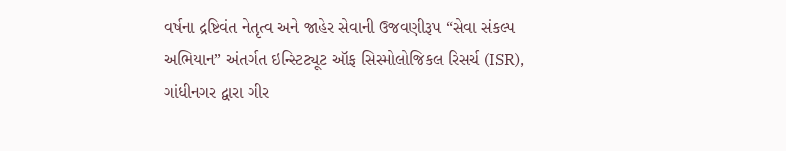વર્ષના દ્રષ્ટિવંત નેતૃત્વ અને જાહેર સેવાની ઉજવણીરૂપ “સેવા સંકલ્પ અભિયાન” અંતર્ગત ઇન્સ્ટિટ્યૂટ ઑફ સિસ્મોલોજિકલ રિસર્ચ (ISR), ગાંધીનગર દ્વારા ગીર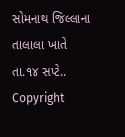સોમનાથ જિલ્લાના તાલાલા ખાતે તા.૧૪ સપ્ટે..
Copyright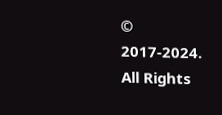© 2017-2024. All Rights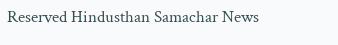Reserved Hindusthan Samachar News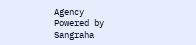Agency
Powered by Sangraha